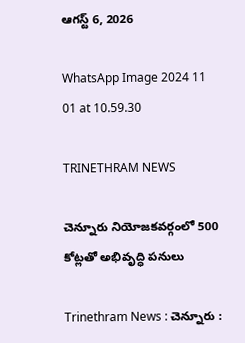ఆగస్ట్ 6, 2026

WhatsApp Image 2024 11 01 at 10.59.30

TRINETHRAM NEWS

చెన్నూరు నియోజకవర్గంలో 500 కోట్లతో అభివృద్ధి పనులు

Trinethram News : చెన్నూరు :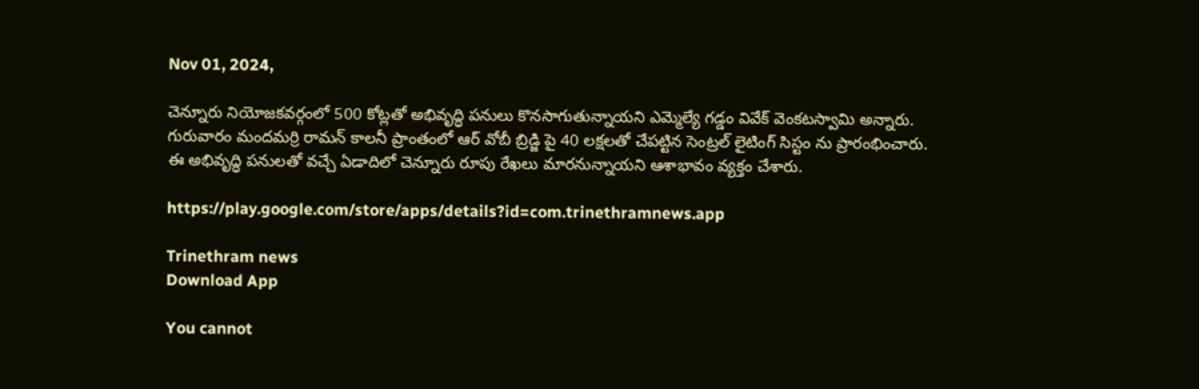Nov 01, 2024,

చెన్నూరు నియోజకవర్గంలో 500 కోట్లతో అభివృద్ధి పనులు కొనసాగుతున్నాయని ఎమ్మెల్యే గడ్డం వివేక్ వెంకటస్వామి అన్నారు. గురువారం మందమర్రి రామన్ కాలనీ ప్రాంతంలో ఆర్ వోబీ బ్రిడ్జి పై 40 లక్షలతో చేపట్టిన సెంట్రల్ లైటింగ్ సిస్టం ను ప్రారంభించారు. ఈ అభివృద్ధి పనులతో వచ్చే ఏడాదిలో చెన్నూరు రూపు రేఖలు మారనున్నాయని ఆశాభావం వ్యక్తం చేశారు.

https://play.google.com/store/apps/details?id=com.trinethramnews.app

Trinethram news
Download App

You cannot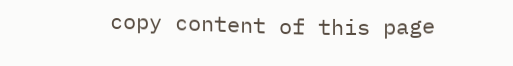copy content of this page